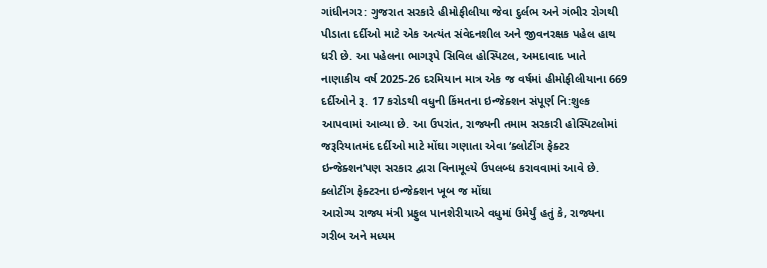ગાંધીનગર: ગુજરાત સરકારે હીમોફીલીયા જેવા દુર્લભ અને ગંભીર રોગથી પીડાતા દર્દીઓ માટે એક અત્યંત સંવેદનશીલ અને જીવનરક્ષક પહેલ હાથ ધરી છે. આ પહેલના ભાગરૂપે સિવિલ હોસ્પિટલ, અમદાવાદ ખાતે નાણાકીય વર્ષ 2025-26 દરમિયાન માત્ર એક જ વર્ષમાં હીમોફીલીયાના 669 દર્દીઓને રૂ. 17 કરોડથી વધુની કિંમતના ઇન્જેક્શન સંપૂર્ણ નિ:શુલ્ક આપવામાં આવ્યા છે. આ ઉપરાંત, રાજ્યની તમામ સરકારી હોસ્પિટલોમાં જરૂરિયાતમંદ દર્દીઓ માટે મોંઘા ગણાતા એવા ‘ક્લોટીંગ ફેક્ટર ઇન્જેક્શન’પણ સરકાર દ્વારા વિનામૂલ્યે ઉપલબ્ધ કરાવવામાં આવે છે.
ક્લોટીંગ ફેક્ટરના ઇન્જેક્શન ખૂબ જ મોંઘા
આરોગ્ય રાજ્ય મંત્રી પ્રફુલ પાનશેરીયાએ વધુમાં ઉમેર્યું હતું કે, રાજ્યના ગરીબ અને મધ્યમ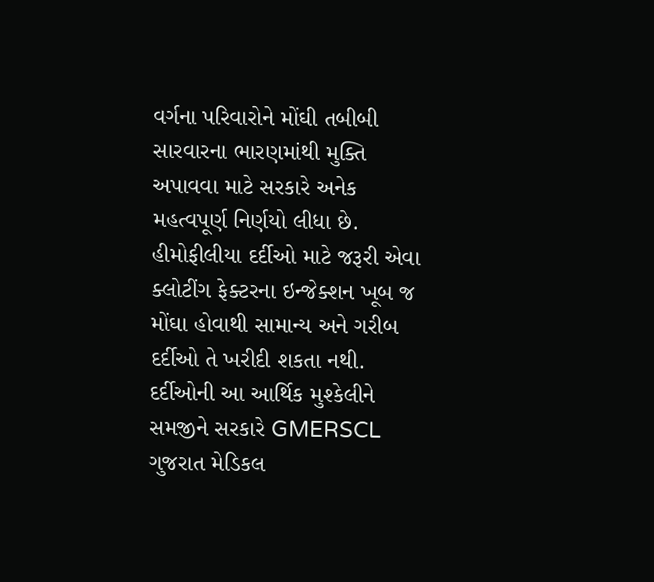વર્ગના પરિવારોને મોંઘી તબીબી સારવારના ભારણમાંથી મુક્તિ અપાવવા માટે સરકારે અનેક મહત્વપૂર્ણ નિર્ણયો લીધા છે. હીમોફીલીયા દર્દીઓ માટે જરૂરી એવા ક્લોટીંગ ફેક્ટરના ઇન્જેક્શન ખૂબ જ મોંઘા હોવાથી સામાન્ય અને ગરીબ દર્દીઓ તે ખરીદી શકતા નથી. દર્દીઓની આ આર્થિક મુશ્કેલીને સમજીને સરકારે GMERSCL ગુજરાત મેડિકલ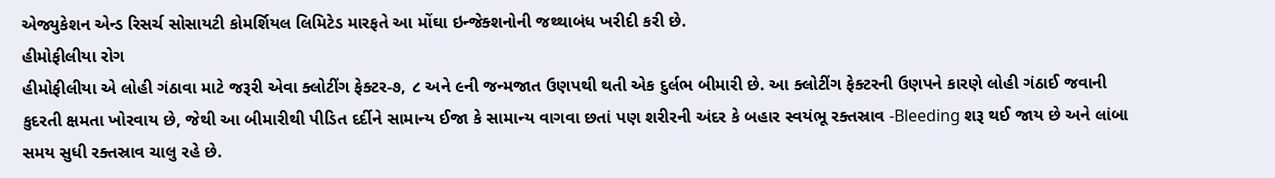એજ્યુકેશન એન્ડ રિસર્ચ સોસાયટી કોમર્શિયલ લિમિટેડ મારફતે આ મોંઘા ઇન્જેક્શનોની જથ્થાબંધ ખરીદી કરી છે.
હીમોફીલીયા રોગ
હીમોફીલીયા એ લોહી ગંઠાવા માટે જરૂરી એવા ક્લોટીંગ ફેક્ટર-૭, ૮ અને ૯ની જન્મજાત ઉણપથી થતી એક દુર્લભ બીમારી છે. આ ક્લોટીંગ ફેક્ટરની ઉણપને કારણે લોહી ગંઠાઈ જવાની કુદરતી ક્ષમતા ખોરવાય છે, જેથી આ બીમારીથી પીડિત દર્દીને સામાન્ય ઈજા કે સામાન્ય વાગવા છતાં પણ શરીરની અંદર કે બહાર સ્વયંભૂ રક્તસ્રાવ -Bleeding શરૂ થઈ જાય છે અને લાંબા સમય સુધી રક્તસ્રાવ ચાલુ રહે છે.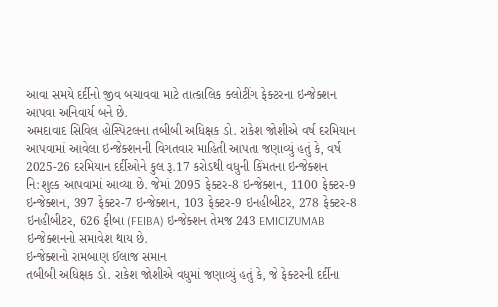આવા સમયે દર્દીનો જીવ બચાવવા માટે તાત્કાલિક ક્લોટીંગ ફેક્ટરના ઇન્જેક્શન આપવા અનિવાર્ય બને છે.
અમદાવાદ સિવિલ હોસ્પિટલના તબીબી અધિક્ષક ડો. રાકેશ જોશીએ વર્ષ દરમિયાન આપવામાં આવેલા ઇન્જેક્શનની વિગતવાર માહિતી આપતા જણાવ્યું હતું કે, વર્ષ 2025-26 દરમિયાન દર્દીઓને કુલ રૂ.17 કરોડથી વધુની કિંમતના ઇન્જેક્શન નિ:શુલ્ક આપવામાં આવ્યા છે. જેમાં 2095 ફેક્ટર-8 ઇન્જેક્શન, 1100 ફેક્ટર-9 ઇન્જેક્શન, 397 ફેક્ટર-7 ઇન્જેક્શન, 103 ફેક્ટર-9 ઇનહીબીટર, 278 ફેક્ટર-8 ઇનહીબીટર, 626 ફીબા (FEIBA) ઇન્જેક્શન તેમજ 243 EMICIZUMAB ઇન્જેક્શનનો સમાવેશ થાય છે.
ઇન્જેક્શનો રામબાણ ઈલાજ સમાન
તબીબી અધિક્ષક ડો. રાકેશ જોશીએ વધુમાં જણાવ્યું હતું કે, જે ફેક્ટરની દર્દીના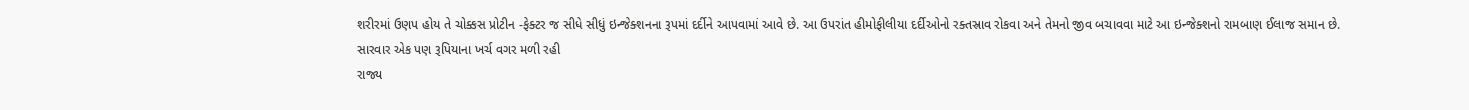શરીરમાં ઉણપ હોય તે ચોક્કસ પ્રોટીન -ફેક્ટર જ સીધે સીધું ઇન્જેક્શનના રૂપમાં દર્દીને આપવામાં આવે છે. આ ઉપરાંત હીમોફીલીયા દર્દીઓનો રક્તસ્રાવ રોકવા અને તેમનો જીવ બચાવવા માટે આ ઇન્જેક્શનો રામબાણ ઈલાજ સમાન છે.
સારવાર એક પણ રૂપિયાના ખર્ચ વગર મળી રહી
રાજ્ય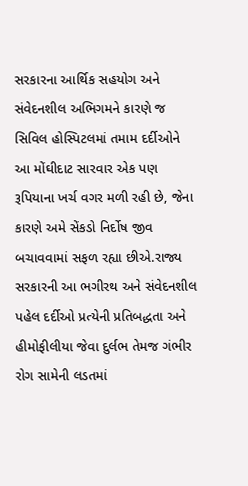સરકારના આર્થિક સહયોગ અને સંવેદનશીલ અભિગમને કારણે જ સિવિલ હોસ્પિટલમાં તમામ દર્દીઓને આ મોંઘીદાટ સારવાર એક પણ રૂપિયાના ખર્ચ વગર મળી રહી છે, જેના કારણે અમે સેંકડો નિર્દોષ જીવ બચાવવામાં સફળ રહ્યા છીએ.રાજ્ય સરકારની આ ભગીરથ અને સંવેદનશીલ પહેલ દર્દીઓ પ્રત્યેની પ્રતિબદ્ધતા અને હીમોફીલીયા જેવા દુર્લભ તેમજ ગંભીર રોગ સામેની લડતમાં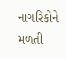નાગરિકોને મળતી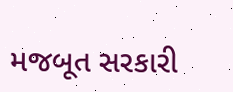મજબૂત સરકારી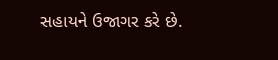સહાયને ઉજાગર કરે છે.